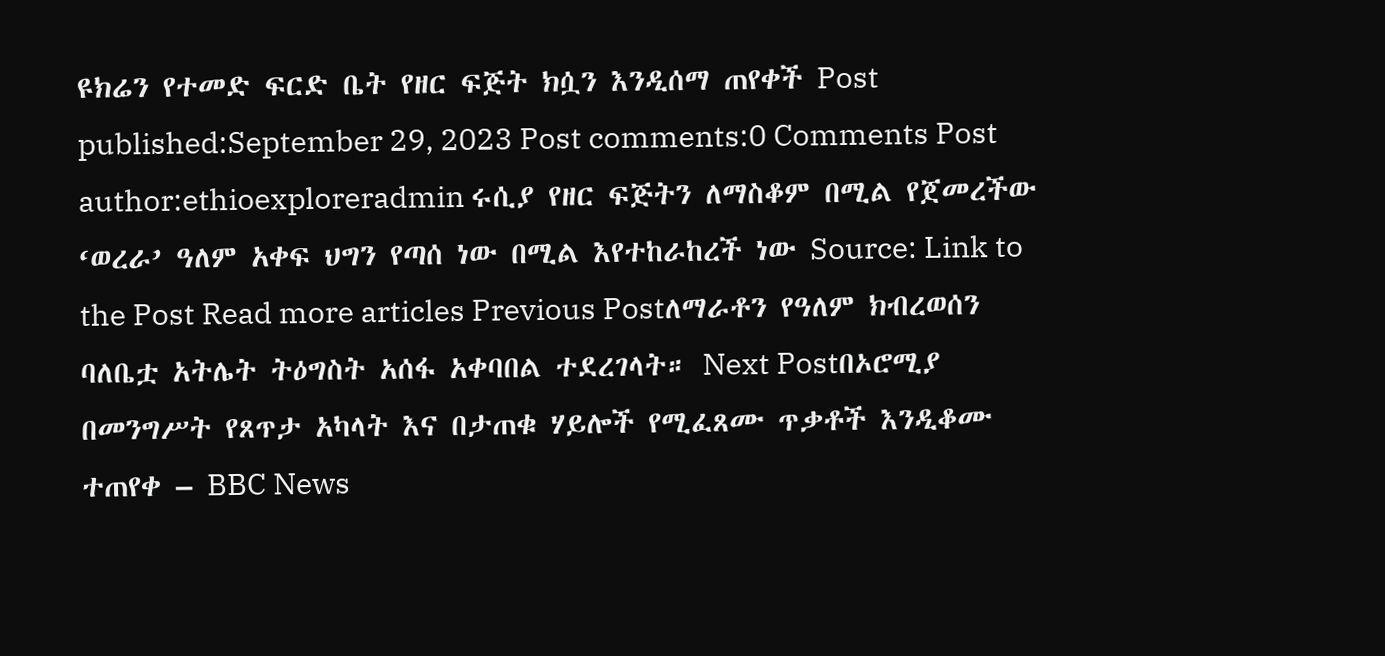ዩክሬን የተመድ ፍርድ ቤት የዘር ፍጅት ክሷን እንዲሰማ ጠየቀች Post published:September 29, 2023 Post comments:0 Comments Post author:ethioexploreradmin ሩሲያ የዘር ፍጅትን ለማስቆም በሚል የጀመረችው ‘ወረራ’ ዓለም አቀፍ ህግን የጣሰ ነው በሚል እየተከራከረች ነው Source: Link to the Post Read more articles Previous Postለማራቶን የዓለም ክብረወሰን ባለቤቷ አትሌት ትዕግስት አሰፋ አቀባበል ተደረገላት። Next Postበኦሮሚያ በመንግሥት የጸጥታ አካላት እና በታጠቁ ሃይሎች የሚፈጸሙ ጥቃቶች እንዲቆሙ ተጠየቀ – BBC News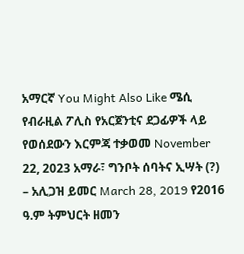አማርኛ You Might Also Like ሜሲ የብራዚል ፖሊስ የአርጀንቲና ደጋፊዎች ላይ የወሰደውን እርምጃ ተቃወመ November 22, 2023 አማራ፣ ግንቦት ሰባትና ኢሣት (?) – አሊጋዝ ይመር March 28, 2019 የ2016 ዓ.ም ትምህርት ዘመን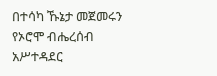በተሳካ ኹኔታ መጀመሩን የኦሮሞ ብሔረሰብ አሥተዳደር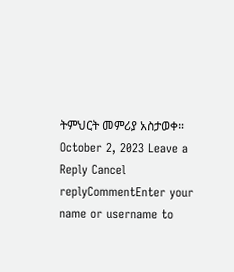ትምህርት መምሪያ አስታወቀ። October 2, 2023 Leave a Reply Cancel replyCommentEnter your name or username to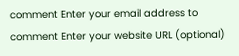comment Enter your email address to comment Enter your website URL (optional)